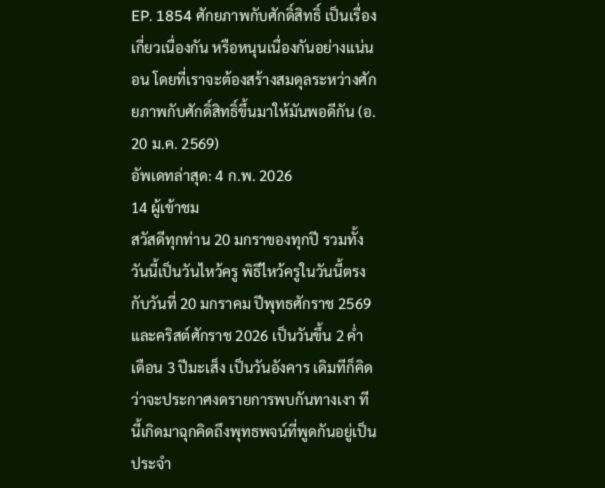EP. 1854 ศักยภาพกับศักดิ์สิทธิ์ เป็นเรื่องเกี่ยวเนื่องกัน หรือหนุนเนื่องกันอย่างแน่นอน โดยที่เราจะต้องสร้างสมดุลระหว่างศักยภาพกับศักดิ์สิทธิ์ขึ้นมาให้มันพอดีกัน (อ. 20 ม.ค. 2569)
อัพเดทล่าสุด: 4 ก.พ. 2026
14 ผู้เข้าชม
สวัสดีทุกท่าน 20 มกราของทุกปี รวมทั้งวันนี้เป็นวันไหว้ครู พิธีไหว้ครูในวันนี้ตรงกับวันที่ 20 มกราคม ปีพุทธศักราช 2569 และคริสต์ศักราช 2026 เป็นวันขึ้น 2 ค่ำ เดือน 3 ปีมะเส็ง เป็นวันอังคาร เดิมทีก็คิดว่าจะประกาศงดรายการพบกันทางเงา ทีนี้เกิดมาฉุกคิดถึงพุทธพจน์ที่พูดกันอยู่เป็นประจำ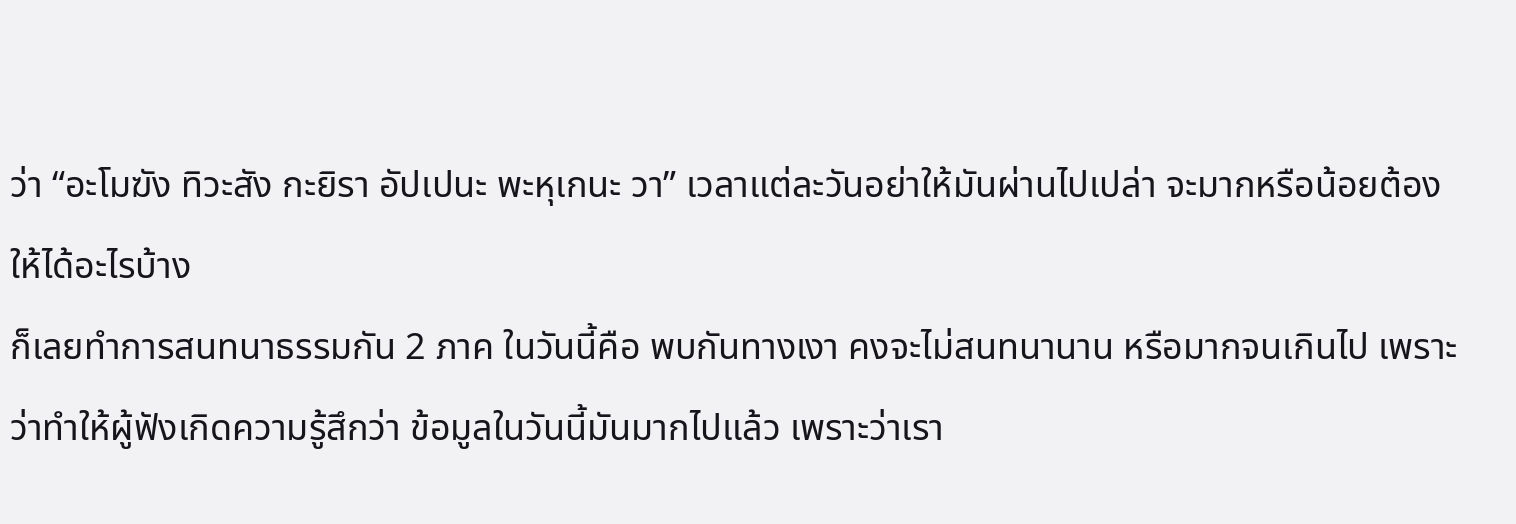ว่า “อะโมฆัง ทิวะสัง กะยิรา อัปเปนะ พะหุเกนะ วา” เวลาแต่ละวันอย่าให้มันผ่านไปเปล่า จะมากหรือน้อยต้องให้ได้อะไรบ้าง
ก็เลยทำการสนทนาธรรมกัน 2 ภาค ในวันนี้คือ พบกันทางเงา คงจะไม่สนทนานาน หรือมากจนเกินไป เพราะว่าทำให้ผู้ฟังเกิดความรู้สึกว่า ข้อมูลในวันนี้มันมากไปแล้ว เพราะว่าเรา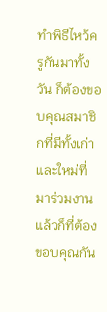ทำพิธีไหว้ครูกันมาทั้งวัน ก็ต้องขอบคุณสมาชิกที่มีทั้งเก่าและใหม่ที่มาร่วมงาน แล้วก็ที่ต้องขอบคุณกัน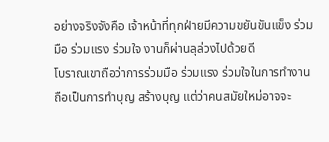อย่างจริงจังคือ เจ้าหน้าที่ทุกฝ่ายมีความขยันขันแข็ง ร่วมมือ ร่วมแรง ร่วมใจ งานก็ผ่านลุล่วงไปด้วยดี
โบราณเขาถือว่าการร่วมมือ ร่วมแรง ร่วมใจในการทำงานถือเป็นการทำบุญ สร้างบุญ แต่ว่าคนสมัยใหม่อาจจะ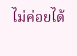ไม่ค่อยได้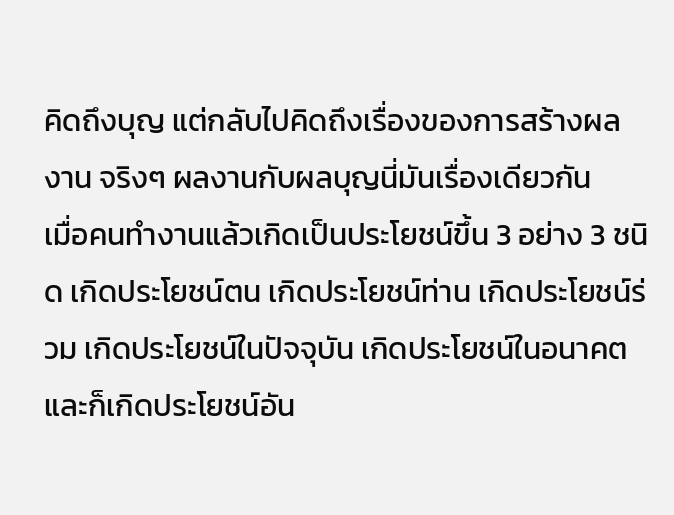คิดถึงบุญ แต่กลับไปคิดถึงเรื่องของการสร้างผลงาน จริงๆ ผลงานกับผลบุญนี่มันเรื่องเดียวกัน
เมื่อคนทำงานแล้วเกิดเป็นประโยชน์ขึ้น 3 อย่าง 3 ชนิด เกิดประโยชน์ตน เกิดประโยชน์ท่าน เกิดประโยชน์ร่วม เกิดประโยชน์ในปัจจุบัน เกิดประโยชน์ในอนาคต และก็เกิดประโยชน์อัน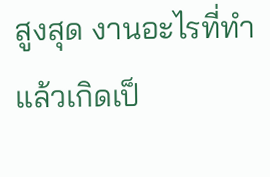สูงสุด งานอะไรที่ทำแล้วเกิดเป็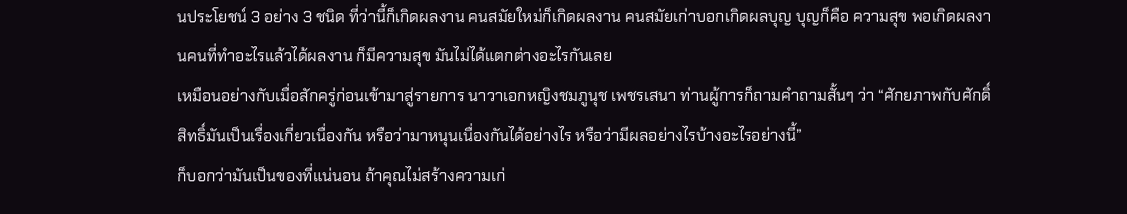นประโยชน์ 3 อย่าง 3 ชนิด ที่ว่านี้ก็เกิดผลงาน คนสมัยใหม่ก็เกิดผลงาน คนสมัยเก่าบอกเกิดผลบุญ บุญก็คือ ความสุข พอเกิดผลงานคนที่ทำอะไรแล้วได้ผลงาน ก็มีความสุข มันไม่ได้แตกต่างอะไรกันเลย
เหมือนอย่างกับเมื่อสักครู่ก่อนเข้ามาสู่รายการ นาวาเอกหญิงชมภูนุช เพชรเสนา ท่านผู้การก็ถามคำถามสั้นๆ ว่า “ศักยภาพกับศักดิ์สิทธิ์มันเป็นเรื่องเกี่ยวเนื่องกัน หรือว่ามาหนุนเนื่องกันได้อย่างไร หรือว่ามีผลอย่างไรบ้างอะไรอย่างนี้”
ก็บอกว่ามันเป็นของที่แน่นอน ถ้าคุณไม่สร้างความเก่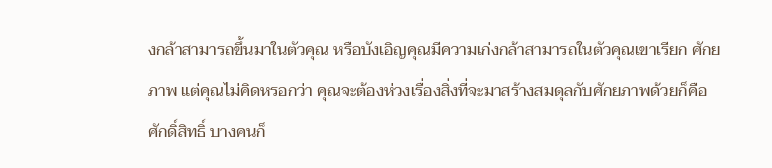งกล้าสามารถขึ้นมาในตัวคุณ หรือบังเอิญคุณมีความเก่งกล้าสามารถในตัวคุณเขาเรียก ศักยภาพ แต่คุณไม่คิดหรอกว่า คุณจะต้องห่วงเรื่องสิ่งที่จะมาสร้างสมดุลกับศักยภาพด้วยก็คือ ศักดิ์สิทธิ์ บางคนก็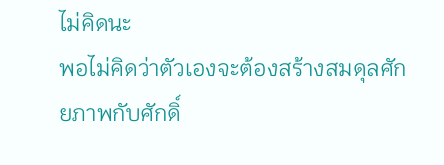ไม่คิดนะ
พอไม่คิดว่าตัวเองจะต้องสร้างสมดุลศักยภาพกับศักดิ์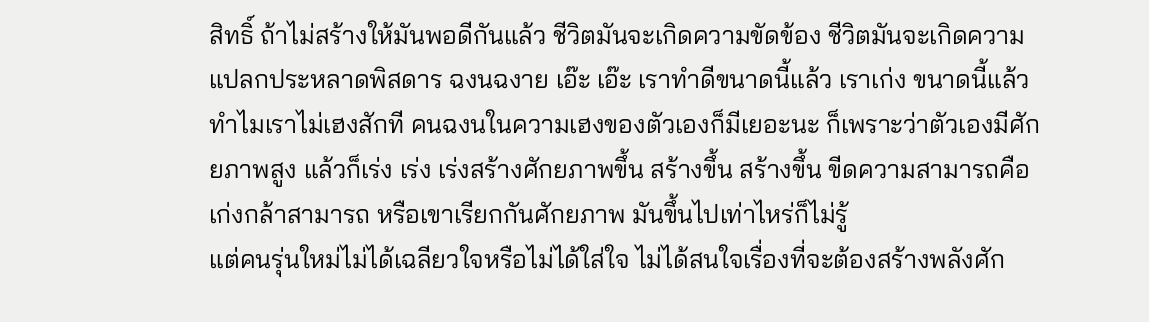สิทธิ์ ถ้าไม่สร้างให้มันพอดีกันแล้ว ชีวิตมันจะเกิดความขัดข้อง ชีวิตมันจะเกิดความแปลกประหลาดพิสดาร ฉงนฉงาย เอ๊ะ เอ๊ะ เราทำดีขนาดนี้แล้ว เราเก่ง ขนาดนี้แล้ว ทำไมเราไม่เฮงสักที คนฉงนในความเฮงของตัวเองก็มีเยอะนะ ก็เพราะว่าตัวเองมีศักยภาพสูง แล้วก็เร่ง เร่ง เร่งสร้างศักยภาพขึ้น สร้างขึ้น สร้างขึ้น ขีดความสามารถคือ เก่งกล้าสามารถ หรือเขาเรียกกันศักยภาพ มันขึ้นไปเท่าไหร่ก็ไม่รู้
แต่คนรุ่นใหม่ไม่ได้เฉลียวใจหรือไม่ได้ใส่ใจ ไม่ได้สนใจเรื่องที่จะต้องสร้างพลังศัก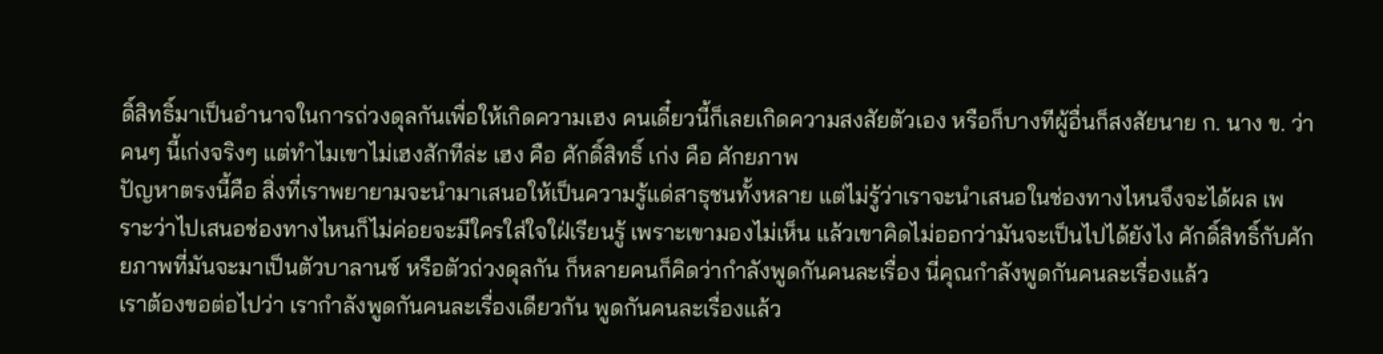ดิ์สิทธิ์มาเป็นอำนาจในการถ่วงดุลกันเพื่อให้เกิดความเฮง คนเดี๋ยวนี้ก็เลยเกิดความสงสัยตัวเอง หรือก็บางทีผู้อื่นก็สงสัยนาย ก. นาง ข. ว่า คนๆ นี้เก่งจริงๆ แต่ทำไมเขาไม่เฮงสักทีล่ะ เฮง คือ ศักดิ์สิทธิ์ เก่ง คือ ศักยภาพ
ปัญหาตรงนี้คือ สิ่งที่เราพยายามจะนำมาเสนอให้เป็นความรู้แด่สาธุชนทั้งหลาย แต่ไม่รู้ว่าเราจะนำเสนอในช่องทางไหนจึงจะได้ผล เพราะว่าไปเสนอช่องทางไหนก็ไม่ค่อยจะมีใครใส่ใจใฝ่เรียนรู้ เพราะเขามองไม่เห็น แล้วเขาคิดไม่ออกว่ามันจะเป็นไปได้ยังไง ศักดิ์สิทธิ์กับศักยภาพที่มันจะมาเป็นตัวบาลานซ์ หรือตัวถ่วงดุลกัน ก็หลายคนก็คิดว่ากำลังพูดกันคนละเรื่อง นี่คุณกำลังพูดกันคนละเรื่องแล้ว
เราต้องขอต่อไปว่า เรากำลังพูดกันคนละเรื่องเดียวกัน พูดกันคนละเรื่องแล้ว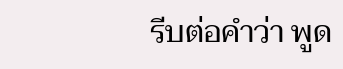รีบต่อคำว่า พูด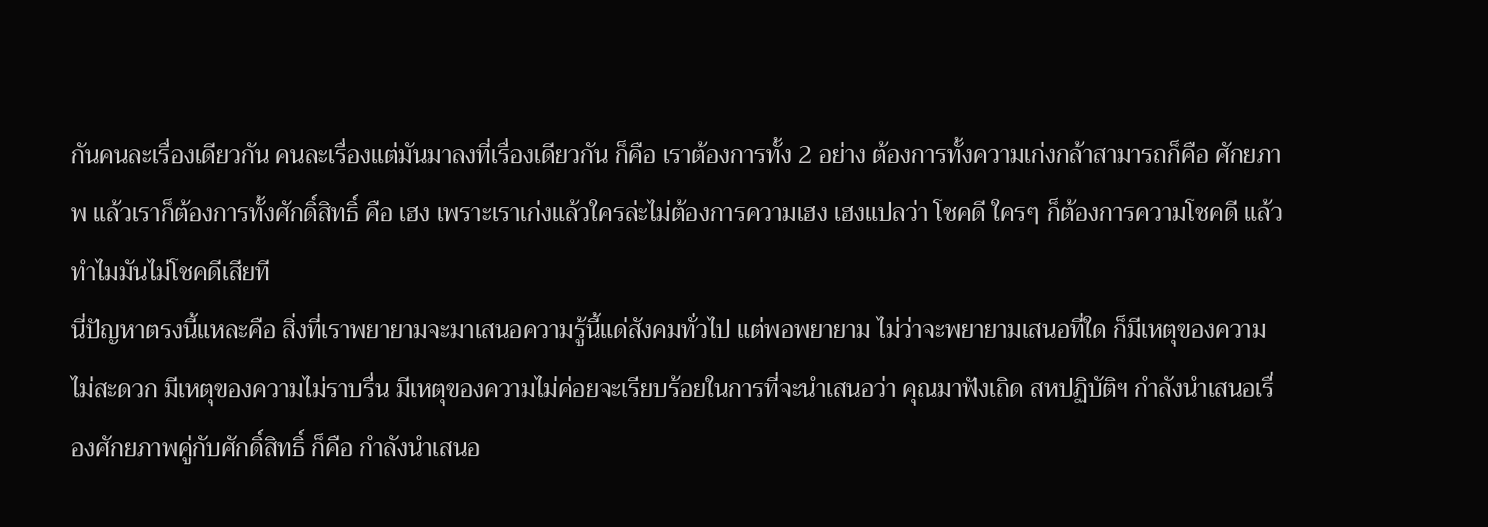กันคนละเรื่องเดียวกัน คนละเรื่องแต่มันมาลงที่เรื่องเดียวกัน ก็คือ เราต้องการทั้ง 2 อย่าง ต้องการทั้งความเก่งกล้าสามารถก็คือ ศักยภาพ แล้วเราก็ต้องการทั้งศักดิ์สิทธิ์ คือ เฮง เพราะเราเก่งแล้วใครล่ะไม่ต้องการความเฮง เฮงแปลว่า โชคดี ใครๆ ก็ต้องการความโชคดี แล้วทำไมมันไม่โชคดีเสียที
นี่ปัญหาตรงนี้แหละคือ สิ่งที่เราพยายามจะมาเสนอความรู้นี้แด่สังคมทั่วไป แต่พอพยายาม ไม่ว่าจะพยายามเสนอที่ใด ก็มีเหตุของความไม่สะดวก มีเหตุของความไม่ราบรื่น มีเหตุของความไม่ค่อยจะเรียบร้อยในการที่จะนำเสนอว่า คุณมาฟังเถิด สหปฏิบัติฯ กำลังนำเสนอเรื่องศักยภาพคู่กับศักดิ์สิทธิ์ ก็คือ กำลังนำเสนอ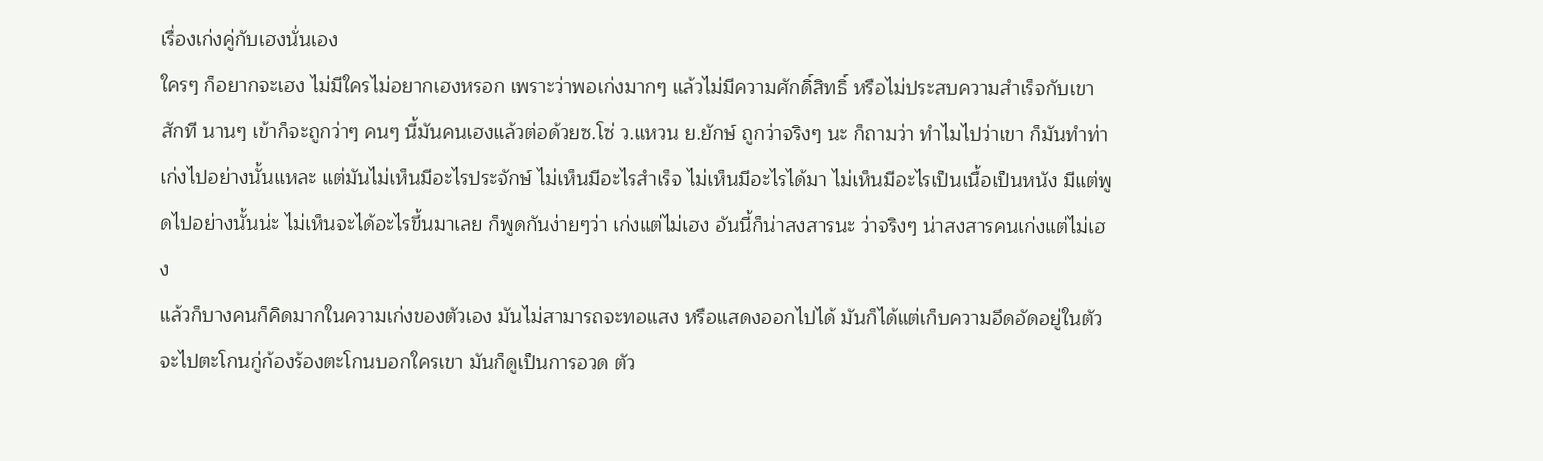เรื่องเก่งคู่กับเฮงนั่นเอง
ใครๆ ก็อยากจะเฮง ไม่มีใครไม่อยากเฮงหรอก เพราะว่าพอเก่งมากๆ แล้วไม่มีความศักดิ์สิทธิ์ หรือไม่ประสบความสำเร็จกับเขาสักที นานๆ เข้าก็จะถูกว่าๆ คนๆ นี้มันคนเฮงแล้วต่อด้วยซ.โซ่ ว.แหวน ย.ยักษ์ ถูกว่าจริงๆ นะ ก็ถามว่า ทำไมไปว่าเขา ก็มันทำท่าเก่งไปอย่างนั้นแหละ แต่มันไม่เห็นมีอะไรประจักษ์ ไม่เห็นมีอะไรสำเร็จ ไม่เห็นมีอะไรได้มา ไม่เห็นมีอะไรเป็นเนื้อเป็นหนัง มีแต่พูดไปอย่างนั้นน่ะ ไม่เห็นจะได้อะไรขึ้นมาเลย ก็พูดกันง่ายๆว่า เก่งแต่ไม่เฮง อันนี้ก็น่าสงสารนะ ว่าจริงๆ น่าสงสารคนเก่งแต่ไม่เฮง
แล้วก็บางคนก็คิดมากในความเก่งของตัวเอง มันไม่สามารถจะทอแสง หรือแสดงออกไปได้ มันก็ได้แต่เก็บความอึดอัดอยู่ในตัว จะไปตะโกนกู่ก้องร้องตะโกนบอกใครเขา มันก็ดูเป็นการอวด ตัว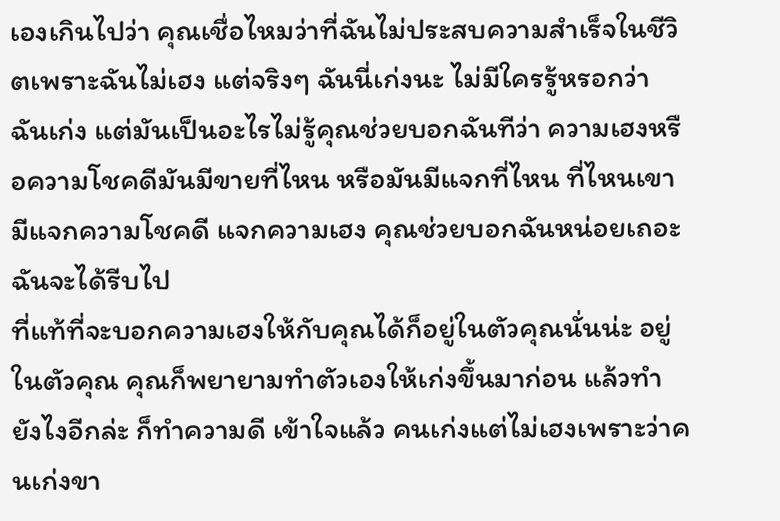เองเกินไปว่า คุณเชื่อไหมว่าที่ฉันไม่ประสบความสำเร็จในชีวิตเพราะฉันไม่เฮง แต่จริงๆ ฉันนี่เก่งนะ ไม่มีใครรู้หรอกว่า ฉันเก่ง แต่มันเป็นอะไรไม่รู้คุณช่วยบอกฉันทีว่า ความเฮงหรือความโชคดีมันมีขายที่ไหน หรือมันมีแจกที่ไหน ที่ไหนเขามีแจกความโชคดี แจกความเฮง คุณช่วยบอกฉันหน่อยเถอะฉันจะได้รีบไป
ที่แท้ที่จะบอกความเฮงให้กับคุณได้ก็อยู่ในตัวคุณนั่นน่ะ อยู่ในตัวคุณ คุณก็พยายามทำตัวเองให้เก่งขึ้นมาก่อน แล้วทำยังไงอีกล่ะ ก็ทำความดี เข้าใจแล้ว คนเก่งแต่ไม่เฮงเพราะว่าคนเก่งขา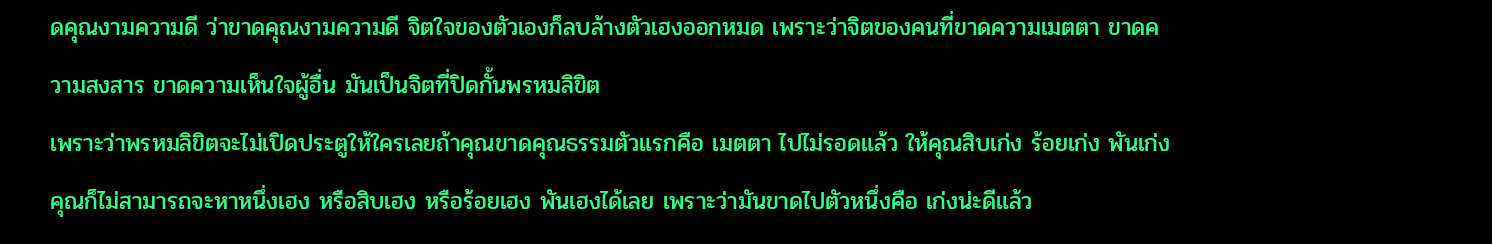ดคุณงามความดี ว่าขาดคุณงามความดี จิตใจของตัวเองก็ลบล้างตัวเฮงออกหมด เพราะว่าจิตของคนที่ขาดความเมตตา ขาดความสงสาร ขาดความเห็นใจผู้อื่น มันเป็นจิตที่ปิดกั้นพรหมลิขิต
เพราะว่าพรหมลิขิตจะไม่เปิดประตูให้ใครเลยถ้าคุณขาดคุณธรรมตัวแรกคือ เมตตา ไปไม่รอดแล้ว ให้คุณสิบเก่ง ร้อยเก่ง พันเก่ง คุณก็ไม่สามารถจะหาหนึ่งเฮง หรือสิบเฮง หรือร้อยเฮง พันเฮงได้เลย เพราะว่ามันขาดไปตัวหนึ่งคือ เก่งน่ะดีแล้ว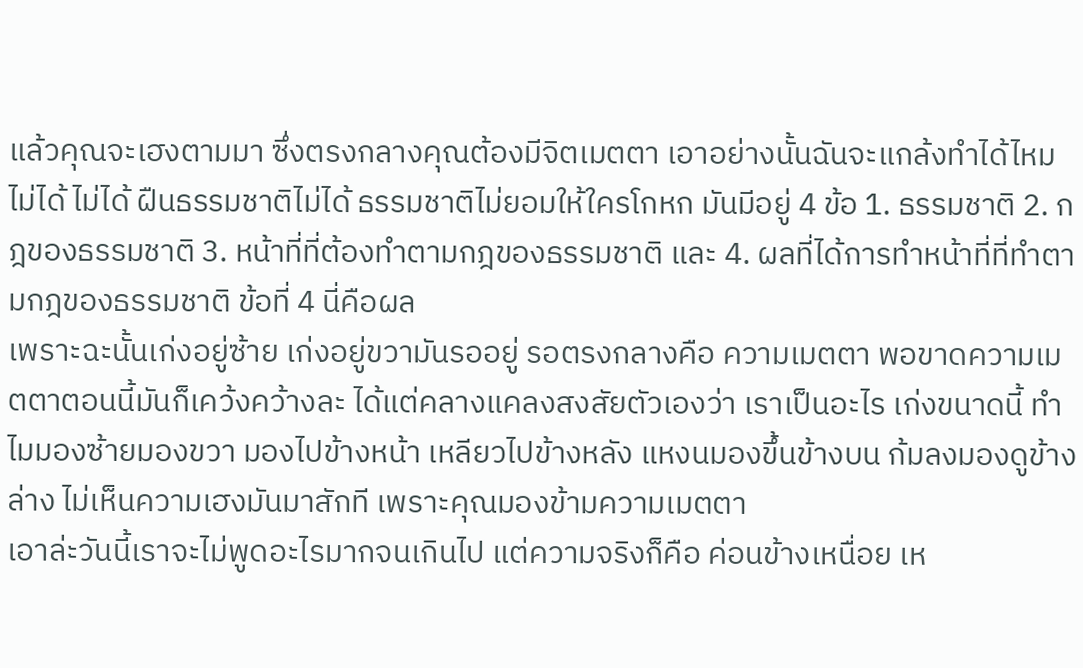แล้วคุณจะเฮงตามมา ซึ่งตรงกลางคุณต้องมีจิตเมตตา เอาอย่างนั้นฉันจะแกล้งทำได้ไหม ไม่ได้ ไม่ได้ ฝืนธรรมชาติไม่ได้ ธรรมชาติไม่ยอมให้ใครโกหก มันมีอยู่ 4 ข้อ 1. ธรรมชาติ 2. กฎของธรรมชาติ 3. หน้าที่ที่ต้องทำตามกฎของธรรมชาติ และ 4. ผลที่ได้การทำหน้าที่ที่ทำตามกฎของธรรมชาติ ข้อที่ 4 นี่คือผล
เพราะฉะนั้นเก่งอยู่ซ้าย เก่งอยู่ขวามันรออยู่ รอตรงกลางคือ ความเมตตา พอขาดความเมตตาตอนนี้มันก็เคว้งคว้างละ ได้แต่คลางแคลงสงสัยตัวเองว่า เราเป็นอะไร เก่งขนาดนี้ ทำไมมองซ้ายมองขวา มองไปข้างหน้า เหลียวไปข้างหลัง แหงนมองขึ้นข้างบน ก้มลงมองดูข้างล่าง ไม่เห็นความเฮงมันมาสักที เพราะคุณมองข้ามความเมตตา
เอาล่ะวันนี้เราจะไม่พูดอะไรมากจนเกินไป แต่ความจริงก็คือ ค่อนข้างเหนื่อย เห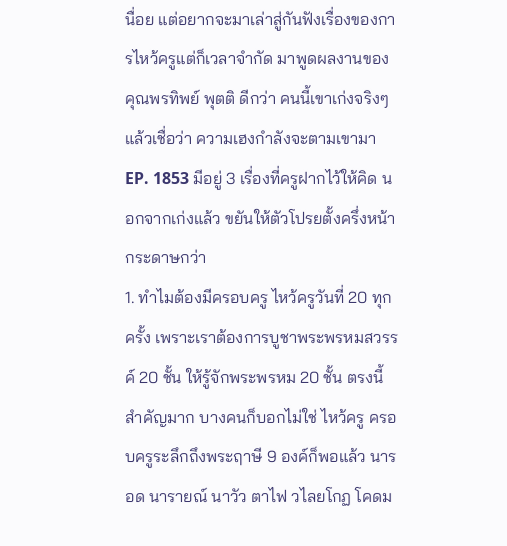นื่อย แต่อยากจะมาเล่าสู่กันฟังเรื่องของการไหว้ครูแต่ก็เวลาจำกัด มาพูดผลงานของคุณพรทิพย์ พุตติ ดีกว่า คนนี้เขาเก่งจริงๆ แล้วเชื่อว่า ความเฮงกำลังจะตามเขามา EP. 1853 มีอยู่ 3 เรื่องที่ครูฝากไว้ให้คิด นอกจากเก่งแล้ว ขยันให้ตัวโปรยตั้งครึ่งหน้ากระดาษกว่า
1. ทำไมต้องมีครอบครู ไหว้ครูวันที่ 20 ทุกครั้ง เพราะเราต้องการบูชาพระพรหมสวรรค์ 20 ชั้น ให้รู้จักพระพรหม 20 ชั้น ตรงนี้สำคัญมาก บางคนก็บอกไม่ใช่ ไหว้ครู ครอบครูระลึกถึงพระฤาษี 9 องค์ก็พอแล้ว นารอด นารายณ์ นาวัว ตาไฟ วไลยโกฏ โคดม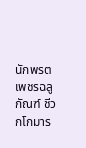นักพรต เพชรฉลูกัณฑ์ ชีวกโกมาร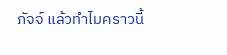ภัจจ์ แล้วทำไมคราวนี้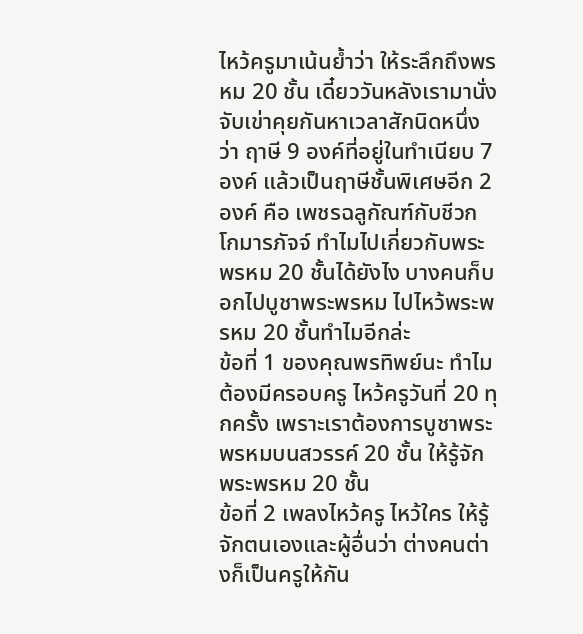ไหว้ครูมาเน้นย้ำว่า ให้ระลึกถึงพรหม 20 ชั้น เดี๋ยววันหลังเรามานั่งจับเข่าคุยกันหาเวลาสักนิดหนึ่งว่า ฤาษี 9 องค์ที่อยู่ในทำเนียบ 7 องค์ แล้วเป็นฤาษีชั้นพิเศษอีก 2 องค์ คือ เพชรฉลูกัณฑ์กับชีวกโกมารภัจจ์ ทำไมไปเกี่ยวกับพระพรหม 20 ชั้นได้ยังไง บางคนก็บอกไปบูชาพระพรหม ไปไหว้พระพรหม 20 ชั้นทำไมอีกล่ะ
ข้อที่ 1 ของคุณพรทิพย์นะ ทำไมต้องมีครอบครู ไหว้ครูวันที่ 20 ทุกครั้ง เพราะเราต้องการบูชาพระพรหมบนสวรรค์ 20 ชั้น ให้รู้จักพระพรหม 20 ชั้น
ข้อที่ 2 เพลงไหว้ครู ไหว้ใคร ให้รู้จักตนเองและผู้อื่นว่า ต่างคนต่างก็เป็นครูให้กัน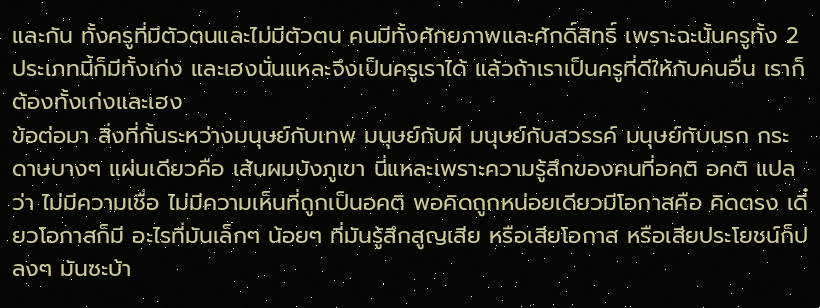และกัน ทั้งครูที่มีตัวตนและไม่มีตัวตน คนมีทั้งศักยภาพและศักดิ์สิทธิ์ เพราะฉะนั้นครูทั้ง 2 ประเภทนี้ก็มีทั้งเก่ง และเฮงนั่นแหละจึงเป็นครูเราได้ แล้วถ้าเราเป็นครูที่ดีให้กับคนอื่น เราก็ต้องทั้งเก่งและเฮง
ข้อต่อมา สิ่งที่กั้นระหว่างมนุษย์กับเทพ มนุษย์กับผี มนุษย์กับสวรรค์ มนุษย์กับนรก กระดาษบางๆ แผ่นเดียวคือ เส้นผมบังภูเขา นี่แหละเพราะความรู้สึกของคนที่อคติ อคติ แปลว่า ไม่มีความเชื่อ ไม่มีความเห็นที่ถูกเป็นอคติ พอคิดถูกหน่อยเดียวมีโอกาสคือ คิดตรง เดี๋ยวโอกาสก็มี อะไรที่มันเล็กๆ น้อยๆ ที่มันรู้สึกสูญเสีย หรือเสียโอกาส หรือเสียประโยชน์ก็ปลงๆ มันซะบ้า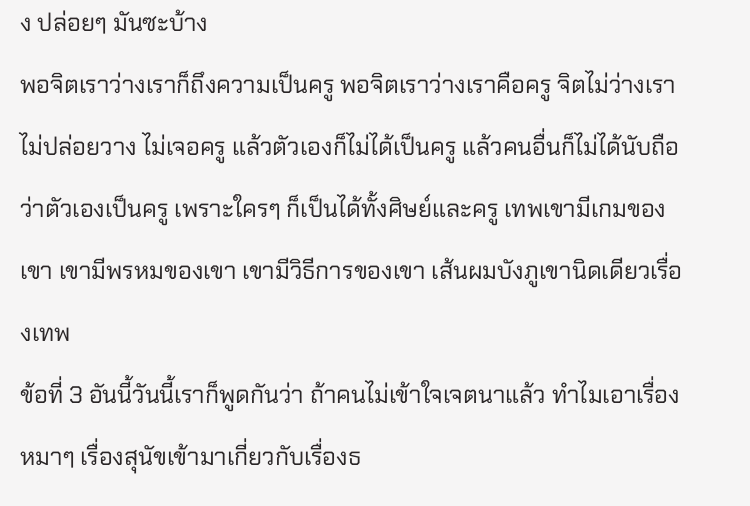ง ปล่อยๆ มันซะบ้าง
พอจิตเราว่างเราก็ถึงความเป็นครู พอจิตเราว่างเราคือครู จิตไม่ว่างเราไม่ปล่อยวาง ไม่เจอครู แล้วตัวเองก็ไม่ได้เป็นครู แล้วคนอื่นก็ไม่ได้นับถือว่าตัวเองเป็นครู เพราะใครๆ ก็เป็นได้ทั้งศิษย์และครู เทพเขามีเกมของเขา เขามีพรหมของเขา เขามีวิธีการของเขา เส้นผมบังภูเขานิดเดียวเรื่องเทพ
ข้อที่ 3 อันนี้วันนี้เราก็พูดกันว่า ถ้าคนไม่เข้าใจเจตนาแล้ว ทำไมเอาเรื่องหมาๆ เรื่องสุนัขเข้ามาเกี่ยวกับเรื่องธ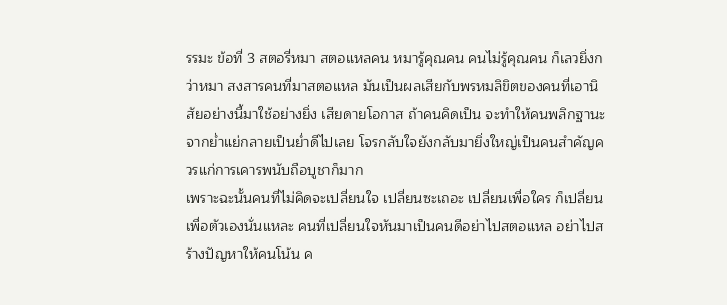รรมะ ข้อที่ 3 สตอรี่หมา สตอแหลคน หมารู้คุณคน คนไม่รู้คุณคน ก็เลวยิ่งกว่าหมา สงสารคนที่มาสตอแหล มันเป็นผลเสียกับพรหมลิขิตของคนที่เอานิสัยอย่างนี้มาใช้อย่างยิ่ง เสียดายโอกาส ถ้าคนคิดเป็น จะทำให้คนพลิกฐานะจากย่ำแย่กลายเป็นย่ำดีไปเลย โจรกลับใจยังกลับมายิ่งใหญ่เป็นคนสำคัญควรแก่การเคารพนับถือบูชาก็มาก
เพราะฉะนั้นคนที่ไม่คิดจะเปลี่ยนใจ เปลี่ยนซะเถอะ เปลี่ยนเพื่อใคร ก็เปลี่ยนเพื่อตัวเองนั่นแหละ คนที่เปลี่ยนใจหันมาเป็นคนดีอย่าไปสตอแหล อย่าไปสร้างปัญหาให้คนโน้น ค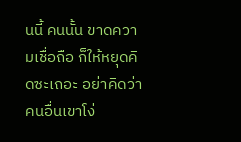นนี้ คนนั้น ขาดความเชื่อถือ ก็ให้หยุดคิดซะเถอะ อย่าคิดว่าคนอื่นเขาโง่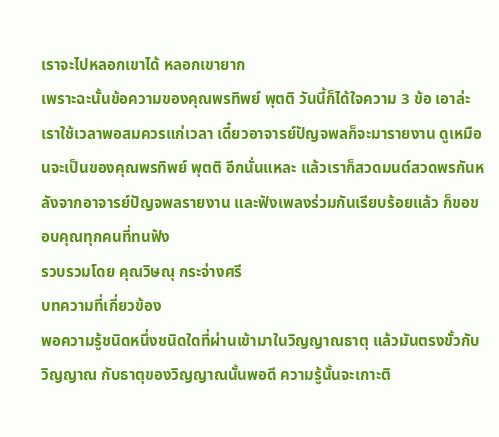เราจะไปหลอกเขาได้ หลอกเขายาก
เพราะฉะนั้นข้อความของคุณพรทิพย์ พุตติ วันนี้ก็ได้ใจความ 3 ข้อ เอาล่ะ เราใช้เวลาพอสมควรแก่เวลา เดี๋ยวอาจารย์ปัญจพลก็จะมารายงาน ดูเหมือนจะเป็นของคุณพรทิพย์ พุตติ อีกนั่นแหละ แล้วเราก็สวดมนต์สวดพรกันหลังจากอาจารย์ปัญจพลรายงาน และฟังเพลงร่วมกันเรียบร้อยแล้ว ก็ขอขอบคุณทุกคนที่ทนฟัง
รวบรวมโดย คุณวิษณุ กระจ่างศรี
บทความที่เกี่ยวข้อง
พอความรู้ชนิดหนึ่งชนิดใดที่ผ่านเข้ามาในวิญญาณธาตุ แล้วมันตรงขั้วกับวิญญาณ กับธาตุของวิญญาณนั้นพอดี ความรู้นั้นจะเกาะติ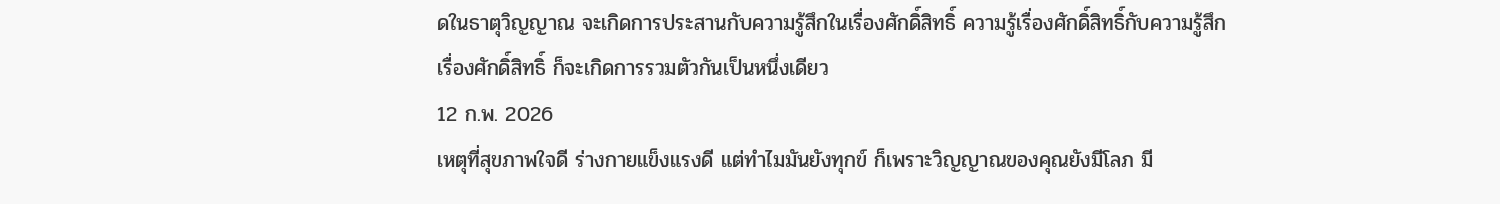ดในธาตุวิญญาณ จะเกิดการประสานกับความรู้สึกในเรื่องศักดิ์สิทธิ์ ความรู้เรื่องศักดิ์สิทธิ์กับความรู้สึกเรื่องศักดิ์สิทธิ์ ก็จะเกิดการรวมตัวกันเป็นหนึ่งเดียว
12 ก.พ. 2026
เหตุที่สุขภาพใจดี ร่างกายแข็งแรงดี แต่ทำไมมันยังทุกข์ ก็เพราะวิญญาณของคุณยังมีโลภ มี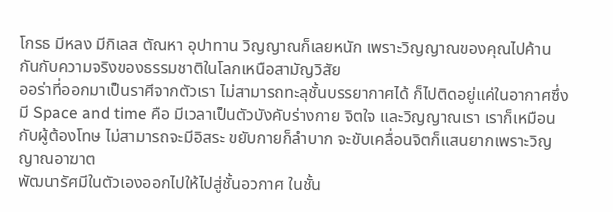โกรธ มีหลง มีกิเลส ตัณหา อุปาทาน วิญญาณก็เลยหนัก เพราะวิญญาณของคุณไปค้านกันกับความจริงของธรรมชาติในโลกเหนือสามัญวิสัย
ออร่าที่ออกมาเป็นราศีจากตัวเรา ไม่สามารถทะลุชั้นบรรยากาศได้ ก็ไปติดอยู่แค่ในอากาศซึ่งมี Space and time คือ มีเวลาเป็นตัวบังคับร่างกาย จิตใจ และวิญญาณเรา เราก็เหมือนกับผู้ต้องโทษ ไม่สามารถจะมีอิสระ ขยับกายก็ลำบาก จะขับเคลื่อนจิตก็แสนยากเพราะวิญญาณอาฆาต
พัฒนารัศมีในตัวเองออกไปให้ไปสู่ชั้นอวกาศ ในชั้น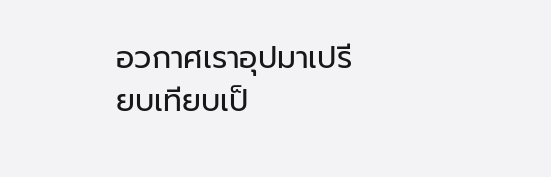อวกาศเราอุปมาเปรียบเทียบเป็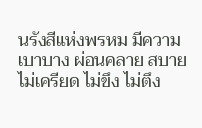นรังสีแห่งพรหม มีความเบาบาง ผ่อนคลาย สบาย ไม่เครียด ไม่ขึง ไม่ตึง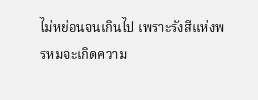ไม่หย่อนจนเกินไป เพราะรังสีแห่งพรหมจะเกิดความ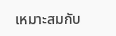เหมาะสมกับ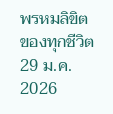พรหมลิขิตของทุกชีวิต
29 ม.ค. 2026